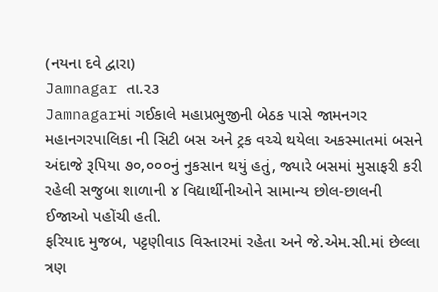(નયના દવે દ્વારા)
Jamnagar તા.૨૩
Jamnagarમાં ગઈકાલે મહાપ્રભુજીની બેઠક પાસે જામનગર મહાનગરપાલિકા ની સિટી બસ અને ટ્રક વચ્ચે થયેલા અકસ્માતમાં બસને અંદાજે રૂપિયા ૭૦,૦૦૦નું નુકસાન થયું હતું, જ્યારે બસમાં મુસાફરી કરી રહેલી સજુબા શાળાની ૪ વિદ્યાર્થીનીઓને સામાન્ય છોલ-છાલની ઈજાઓ પહોંચી હતી.
ફરિયાદ મુજબ, પટ્ટણીવાડ વિસ્તારમાં રહેતા અને જે.એમ.સી.માં છેલ્લા ત્રણ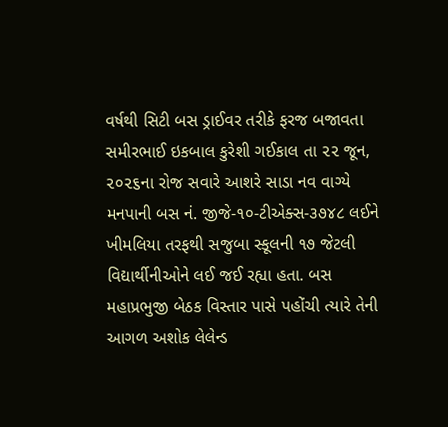વર્ષથી સિટી બસ ડ્રાઈવર તરીકે ફરજ બજાવતા સમીરભાઈ ઇકબાલ કુરેશી ગઈકાલ તા ૨૨ જૂન, ૨૦૨૬ના રોજ સવારે આશરે સાડા નવ વાગ્યે મનપાની બસ નં. જીજે-૧૦-ટીએક્સ-૩૭૪૮ લઈને ખીમલિયા તરફથી સજુબા સ્કૂલની ૧૭ જેટલી વિદ્યાર્થીનીઓને લઈ જઈ રહ્યા હતા. બસ મહાપ્રભુજી બેઠક વિસ્તાર પાસે પહોંચી ત્યારે તેની આગળ અશોક લેલેન્ડ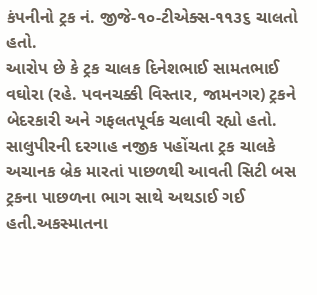કંપનીનો ટ્રક નં. જીજે-૧૦-ટીએક્સ-૧૧૩૬ ચાલતો હતો.
આરોપ છે કે ટ્રક ચાલક દિનેશભાઈ સામતભાઈ વઘોરા (રહે. પવનચક્કી વિસ્તાર, જામનગર) ટ્રકને બેદરકારી અને ગફલતપૂર્વક ચલાવી રહ્યો હતો. સાલુપીરની દરગાહ નજીક પહોંચતા ટ્રક ચાલકે અચાનક બ્રેક મારતાં પાછળથી આવતી સિટી બસ ટ્રકના પાછળના ભાગ સાથે અથડાઈ ગઈ હતી.અકસ્માતના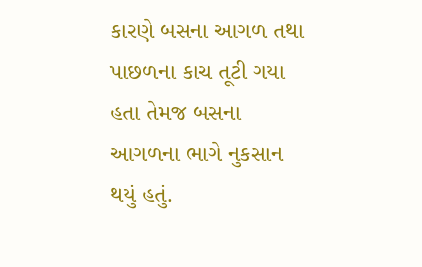કારણે બસના આગળ તથા પાછળના કાચ તૂટી ગયા હતા તેમજ બસના આગળના ભાગે નુકસાન થયું હતું.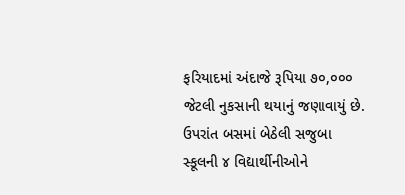ફરિયાદમાં અંદાજે રૂપિયા ૭૦,૦૦૦ જેટલી નુકસાની થયાનું જણાવાયું છે.
ઉપરાંત બસમાં બેઠેલી સજુબા સ્કૂલની ૪ વિદ્યાર્થીનીઓને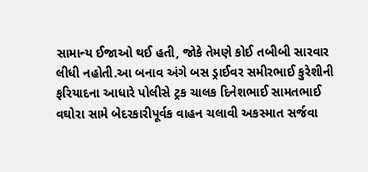સામાન્ય ઈજાઓ થઈ હતી, જોકે તેમણે કોઈ તબીબી સારવાર લીધી નહોતી.આ બનાવ અંગે બસ ડ્રાઈવર સમીરભાઈ કુરેશીની ફરિયાદના આધારે પોલીસે ટ્રક ચાલક દિનેશભાઈ સામતભાઈ વઘોરા સામે બેદરકારીપૂર્વક વાહન ચલાવી અકસ્માત સર્જવા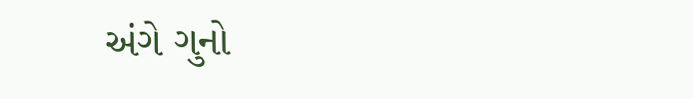અંગે ગુનો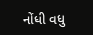નોંધી વધુ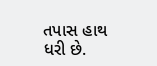તપાસ હાથ ધરી છે.